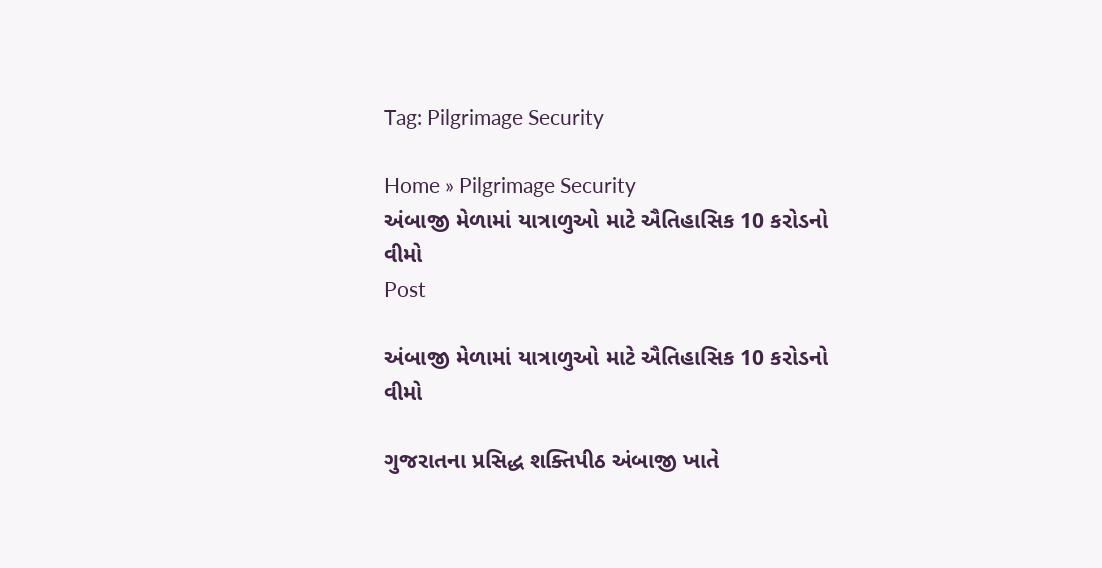Tag: Pilgrimage Security

Home » Pilgrimage Security
અંબાજી મેળામાં યાત્રાળુઓ માટે ઐતિહાસિક 10 કરોડનો વીમો
Post

અંબાજી મેળામાં યાત્રાળુઓ માટે ઐતિહાસિક 10 કરોડનો વીમો

ગુજરાતના પ્રસિદ્ધ શક્તિપીઠ અંબાજી ખાતે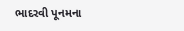ભાદરવી પૂનમના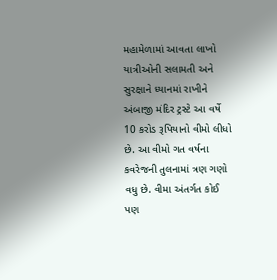મહામેળામાં આવતા લાખો યાત્રીઓની સલામતી અને સુરક્ષાને ધ્યાનમાં રાખીને અંબાજી મંદિર ટ્રસ્ટે આ વર્ષે 10 કરોડ રૂપિયાનો વીમો લીધો છે. આ વીમો ગત વર્ષના કવરેજની તુલનામાં ત્રણ ગણો વધુ છે. વીમા અંતર્ગત કોઈ પણ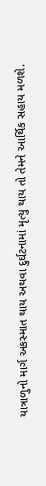યાત્રાળુનો માર્ગ અકસ્માત થાય અથવા દુર્ઘટનામાં મૃત્યુ થાય તો તેમને આર્થિક સહાય મળશે.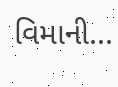વિમાની...